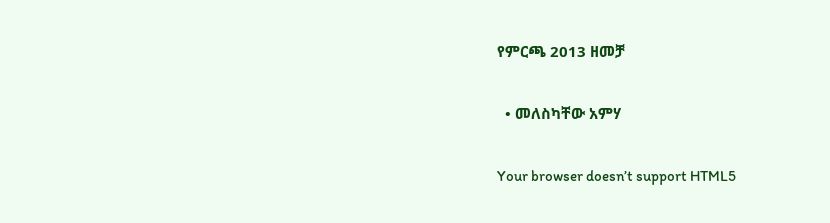የምርጫ 2013 ዘመቻ

  • መለስካቸው አምሃ

Your browser doesn’t support HTML5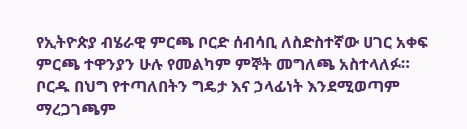የኢትዮጵያ ብሄራዊ ምርጫ ቦርድ ሰብሳቢ ለስድስተኛው ሀገር አቀፍ ምርጫ ተዋንያን ሁሉ የመልካም ምኞት መግለጫ አስተላለፉ። ቦርዱ በህግ የተጣለበትን ግዴታ እና ኃላፊነት እንደሚወጣም ማረጋገጫም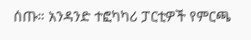ሰጡ። አንዳንድ ተፎካካሪ ፓርቲዎች የምርጫ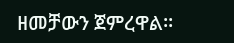ዘመቻውን ጀምረዋል።